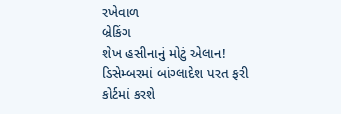રખેવાળ
બ્રેકિંગ
શેખ હસીનાનું મોટું એલાન! ડિસેમ્બરમાં બાંગ્લાદેશ પરત ફરી કોર્ટમાં કરશે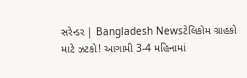સરેન્ડર | Bangladesh Newsટેલિકોમ ગ્રાહકો માટે ઝટકો! આગામી 3-4 મહિનામાં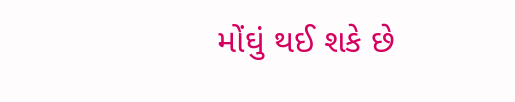મોંઘું થઈ શકે છે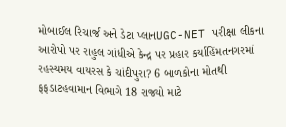મોબાઈલ રિચાર્જ અને ડેટા પ્લાનUGC-NET પરીક્ષા લીકના આરોપો પર રાહુલ ગાંધીએ કેન્દ્ર પર પ્રહાર કર્યાહિંમતનગરમાં રહસ્યમય વાયરસ કે ચાંદીપુરા? 6 બાળકોના મોતથી ફફડાટહવામાન વિભાગે 18 રાજ્યો માટે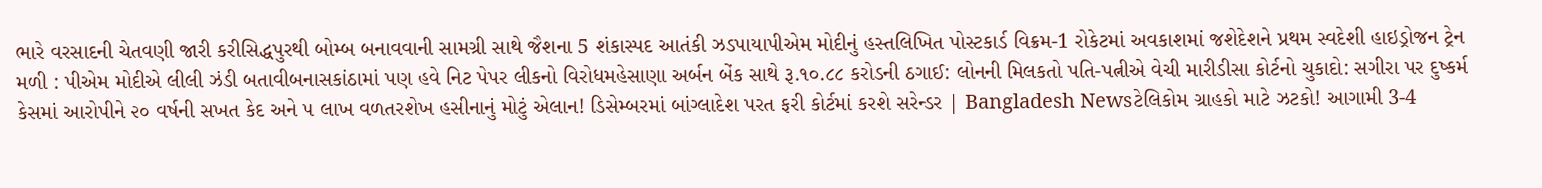ભારે વરસાદની ચેતવણી જારી કરીસિદ્ધપુરથી બોમ્બ બનાવવાની સામગ્રી સાથે જૈશના 5 શંકાસ્પદ આતંકી ઝડપાયાપીએમ મોદીનું હસ્તલિખિત પોસ્ટકાર્ડ વિક્રમ-1 રોકેટમાં અવકાશમાં જશેદેશને પ્રથમ સ્વદેશી હાઇડ્રોજન ટ્રેન મળી : પીએમ મોદીએ લીલી ઝંડી બતાવીબનાસકાંઠામાં પણ હવે નિટ પેપર લીકનો વિરોધમહેસાણા અર્બન બેંક સાથે રૂ.૧૦.૮૮ કરોડની ઠગાઈ: લોનની મિલકતો પતિ-પત્નીએ વેચી મારીડીસા કોર્ટનો ચુકાદો: સગીરા પર દુષ્કર્મ કેસમાં આરોપીને ૨૦ વર્ષની સખત કેદ અને ૫ લાખ વળતરશેખ હસીનાનું મોટું એલાન! ડિસેમ્બરમાં બાંગ્લાદેશ પરત ફરી કોર્ટમાં કરશે સરેન્ડર | Bangladesh Newsટેલિકોમ ગ્રાહકો માટે ઝટકો! આગામી 3-4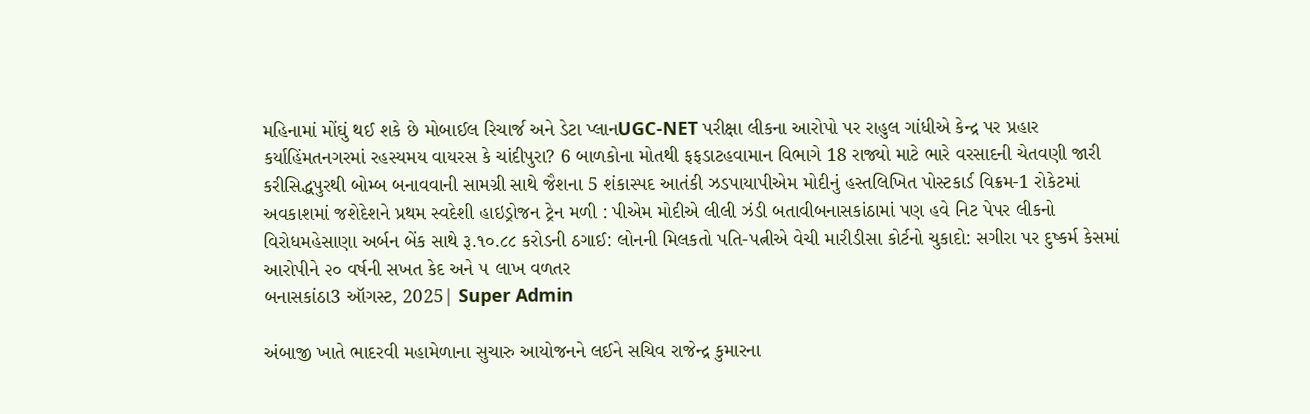મહિનામાં મોંઘું થઈ શકે છે મોબાઈલ રિચાર્જ અને ડેટા પ્લાનUGC-NET પરીક્ષા લીકના આરોપો પર રાહુલ ગાંધીએ કેન્દ્ર પર પ્રહાર કર્યાહિંમતનગરમાં રહસ્યમય વાયરસ કે ચાંદીપુરા? 6 બાળકોના મોતથી ફફડાટહવામાન વિભાગે 18 રાજ્યો માટે ભારે વરસાદની ચેતવણી જારી કરીસિદ્ધપુરથી બોમ્બ બનાવવાની સામગ્રી સાથે જૈશના 5 શંકાસ્પદ આતંકી ઝડપાયાપીએમ મોદીનું હસ્તલિખિત પોસ્ટકાર્ડ વિક્રમ-1 રોકેટમાં અવકાશમાં જશેદેશને પ્રથમ સ્વદેશી હાઇડ્રોજન ટ્રેન મળી : પીએમ મોદીએ લીલી ઝંડી બતાવીબનાસકાંઠામાં પણ હવે નિટ પેપર લીકનો વિરોધમહેસાણા અર્બન બેંક સાથે રૂ.૧૦.૮૮ કરોડની ઠગાઈ: લોનની મિલકતો પતિ-પત્નીએ વેચી મારીડીસા કોર્ટનો ચુકાદો: સગીરા પર દુષ્કર્મ કેસમાં આરોપીને ૨૦ વર્ષની સખત કેદ અને ૫ લાખ વળતર
બનાસકાંઠા3 ઑગસ્ટ, 2025| Super Admin

અંબાજી ખાતે ભાદરવી મહામેળાના સુચારુ આયોજનને લઈને સચિવ રાજેન્દ્ર કુમારના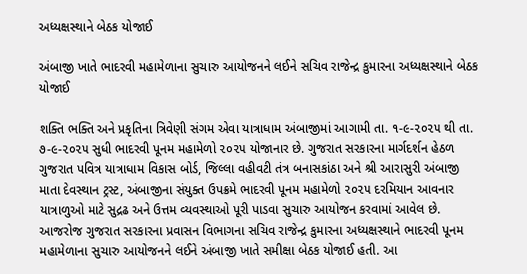અધ્યક્ષસ્થાને બેઠક યોજાઈ

અંબાજી ખાતે ભાદરવી મહામેળાના સુચારુ આયોજનને લઈને સચિવ રાજેન્દ્ર કુમારના અધ્યક્ષસ્થાને બેઠક યોજાઈ

શક્તિ ભક્તિ અને પ્રકૃતિના ત્રિવેણી સંગમ એવા યાત્રાધામ અંબાજીમાં આગામી તા. ૧-૯-૨૦૨૫ થી તા. ૭-૯-૨૦૨૫ સુધી ભાદરવી પૂનમ મહામેળો ૨૦૨૫ યોજાનાર છે. ગુજરાત સરકારના માર્ગદર્શન હેઠળ ગુજરાત પવિત્ર યાત્રાધામ વિકાસ બોર્ડ, જિલ્લા વહીવટી તંત્ર બનાસકાંઠા અને શ્રી આરાસુરી અંબાજી માતા દેવસ્થાન ટ્રસ્ટ, અંબાજીના સંયુક્ત ઉપક્રમે ભાદરવી પૂનમ મહામેળો ૨૦૨૫ દરમિયાન આવનાર યાત્રાળુઓ માટે સુદ્રઢ અને ઉત્તમ વ્યવસ્થાઓ પૂરી પાડવા સુચારુ આયોજન કરવામાં આવેલ છે. આજરોજ ગુજરાત સરકારના પ્રવાસન વિભાગના સચિવ રાજેન્દ્ર કુમારના અધ્યક્ષસ્થાને ભાદરવી પૂનમ મહામેળાના સુચારુ આયોજનને લઈને અંબાજી ખાતે સમીક્ષા બેઠક યોજાઈ હતી. આ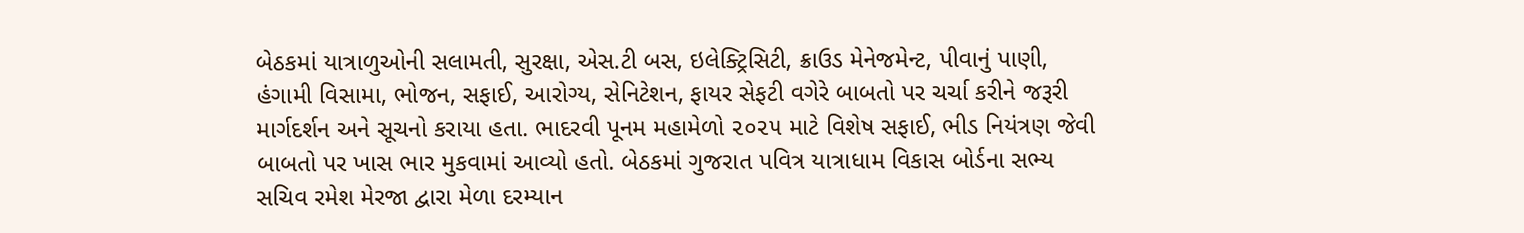બેઠકમાં યાત્રાળુઓની સલામતી, સુરક્ષા, એસ.ટી બસ, ઇલેક્ટ્રિસિટી, ક્રાઉડ મેનેજમેન્ટ, પીવાનું પાણી, હંગામી વિસામા, ભોજન, સફાઈ, આરોગ્ય, સેનિટેશન, ફાયર સેફટી વગેરે બાબતો પર ચર્ચા કરીને જરૂરી માર્ગદર્શન અને સૂચનો કરાયા હતા. ભાદરવી પૂનમ મહામેળો ૨૦૨૫ માટે વિશેષ સફાઈ, ભીડ નિયંત્રણ જેવી બાબતો પર ખાસ ભાર મુકવામાં આવ્યો હતો. બેઠકમાં ગુજરાત પવિત્ર યાત્રાધામ વિકાસ બોર્ડના સભ્ય સચિવ રમેશ મેરજા દ્વારા મેળા દરમ્યાન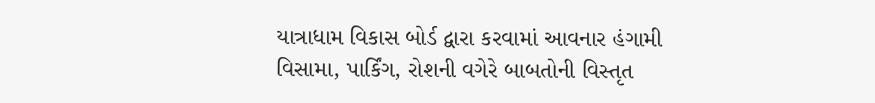યાત્રાધામ વિકાસ બોર્ડ દ્વારા કરવામાં આવનાર હંગામી વિસામા, પાર્કિંગ, રોશની વગેરે બાબતોની વિસ્તૃત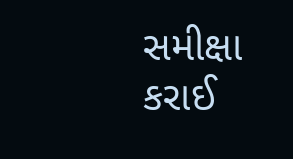સમીક્ષા કરાઈ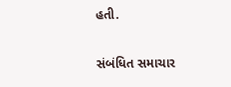હતી.

સંબંધિત સમાચાર